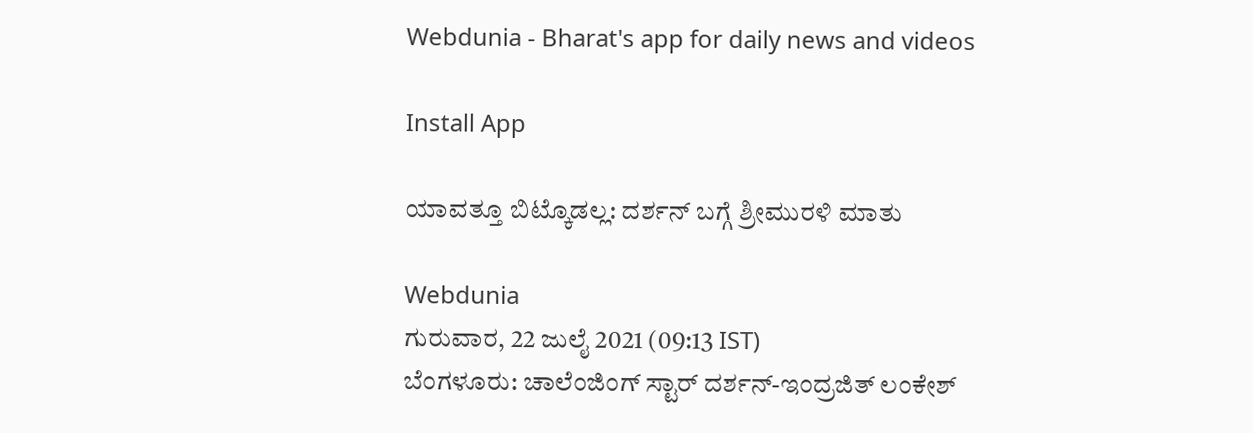Webdunia - Bharat's app for daily news and videos

Install App

ಯಾವತ್ತೂ ಬಿಟ್ಕೊಡಲ್ಲ: ದರ್ಶನ್ ಬಗ್ಗೆ ಶ್ರೀಮುರಳಿ ಮಾತು

Webdunia
ಗುರುವಾರ, 22 ಜುಲೈ 2021 (09:13 IST)
ಬೆಂಗಳೂರು: ಚಾಲೆಂಜಿಂಗ್ ಸ್ಟಾರ್ ದರ್ಶನ್-ಇಂದ್ರಜಿತ್ ಲಂಕೇಶ್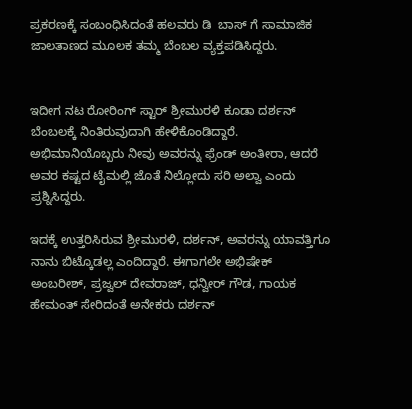ಪ್ರಕರಣಕ್ಕೆ ಸಂಬಂಧಿಸಿದಂತೆ ಹಲವರು ಡಿ  ಬಾಸ್ ಗೆ ಸಾಮಾಜಿಕ ಜಾಲತಾಣದ ಮೂಲಕ ತಮ್ಮ ಬೆಂಬಲ ವ್ಯಕ್ತಪಡಿಸಿದ್ದರು.


ಇದೀಗ ನಟ ರೋರಿಂಗ್ ಸ್ಟಾರ್ ಶ್ರೀಮುರಳಿ ಕೂಡಾ ದರ್ಶನ್ ಬೆಂಬಲಕ್ಕೆ ನಿಂತಿರುವುದಾಗಿ ಹೇಳಿಕೊಂಡಿದ್ದಾರೆ. ಅಭಿಮಾನಿಯೊಬ್ಬರು ನೀವು ಅವರನ್ನು ಫ್ರೆಂಡ್ ಅಂತೀರಾ, ಆದರೆ ಅವರ ಕಷ್ಟದ ಟೈಮಲ್ಲಿ ಜೊತೆ ನಿಲ್ಲೋದು ಸರಿ ಅಲ್ವಾ ಎಂದು ಪ್ರಶ್ನಿಸಿದ್ದರು.

ಇದಕ್ಕೆ ಉತ್ತರಿಸಿರುವ ಶ್ರೀಮುರಳಿ, ದರ್ಶನ್, ಅವರನ್ನು ಯಾವತ್ತಿಗೂ ನಾನು ಬಿಟ್ಕೊಡಲ್ಲ ಎಂದಿದ್ದಾರೆ. ಈಗಾಗಲೇ ಅಭಿಷೇಕ್ ಅಂಬರೀಶ್, ಪ್ರಜ್ವಲ್ ದೇವರಾಜ್, ಧನ್ವೀರ್ ಗೌಡ, ಗಾಯಕ ಹೇಮಂತ್ ಸೇರಿದಂತೆ ಅನೇಕರು ದರ್ಶನ್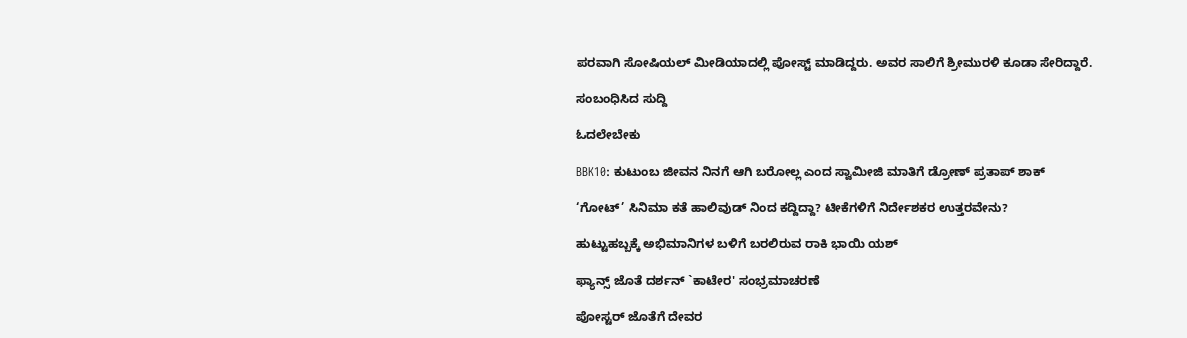ಪರವಾಗಿ ಸೋಷಿಯಲ್ ಮೀಡಿಯಾದಲ್ಲಿ ಪೋಸ್ಟ್ ಮಾಡಿದ್ದರು. ಅವರ ಸಾಲಿಗೆ ಶ್ರೀಮುರಳಿ ಕೂಡಾ ಸೇರಿದ್ದಾರೆ.

ಸಂಬಂಧಿಸಿದ ಸುದ್ದಿ

ಓದಲೇಬೇಕು

BBK10: ಕುಟುಂಬ ಜೀವನ ನಿನಗೆ ಆಗಿ ಬರೋಲ್ಲ ಎಂದ ಸ್ವಾಮೀಜಿ ಮಾತಿಗೆ ಡ್ರೋಣ್ ಪ್ರತಾಪ್ ಶಾಕ್

‘ಗೋಟ್’ ಸಿನಿಮಾ ಕತೆ ಹಾಲಿವುಡ್ ನಿಂದ ಕದ್ದಿದ್ದಾ? ಟೀಕೆಗಳಿಗೆ ನಿರ್ದೇಶಕರ ಉತ್ತರವೇನು?

ಹುಟ್ಟುಹಬ್ಬಕ್ಕೆ ಅಭಿಮಾನಿಗಳ ಬಳಿಗೆ ಬರಲಿರುವ ರಾಕಿ ಭಾಯಿ ಯಶ್

ಫ್ಯಾನ್ಸ್ ಜೊತೆ ದರ್ಶನ್ `ಕಾಟೇರ' ಸಂಭ್ರಮಾಚರಣೆ

ಪೋಸ್ಟರ್ ಜೊತೆಗೆ ದೇವರ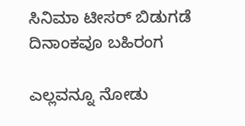ಸಿನಿಮಾ ಟೀಸರ್ ಬಿಡುಗಡೆ ದಿನಾಂಕವೂ ಬಹಿರಂಗ

ಎಲ್ಲವನ್ನೂ ನೋಡು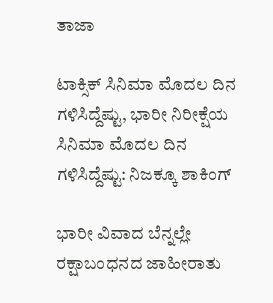ತಾಜಾ

ಟಾಕ್ಸಿಕ್ ಸಿನಿಮಾ ಮೊದಲ ದಿನ ಗಳಿಸಿದ್ದೆಷ್ಟು, ಭಾರೀ ನಿರೀಕ್ಷೆಯ ಸಿನಿಮಾ ಮೊದಲ ದಿನ ಗಳಿಸಿದ್ದೆಷ್ಟು: ನಿಜಕ್ಕೂ ಶಾಕಿಂಗ್

ಭಾರೀ ವಿವಾದ ಬೆನ್ನಲ್ಲೇ ರಕ್ಷಾಬಂಧನದ ಜಾಹೀರಾತು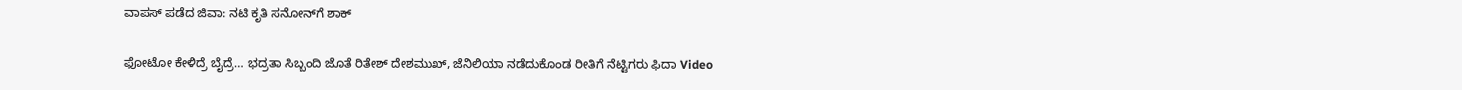ವಾಪಸ್‌ ಪಡೆದ ಜಿವಾ: ನಟಿ ಕೃತಿ ಸನೋನ್‌ಗೆ ಶಾಕ್‌

ಫೋಟೋ ಕೇಳಿದ್ರೆ ಬೈದ್ರೆ… ಭದ್ರತಾ ಸಿಬ್ಬಂದಿ ಜೊತೆ ರಿತೇಶ್ ದೇಶಮುಖ್, ಜೆನಿಲಿಯಾ ನಡೆದುಕೊಂಡ ರೀತಿಗೆ ನೆಟ್ಟಿಗರು ಫಿದಾ Video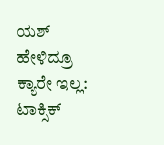ಯಶ್ ಹೇಳಿದ್ರೂ ಕ್ಯಾರೇ ಇಲ್ಲ: ಟಾಕ್ಸಿಕ್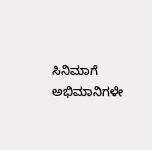ಸಿನಿಮಾಗೆ ಅಭಿಮಾನಿಗಳೇ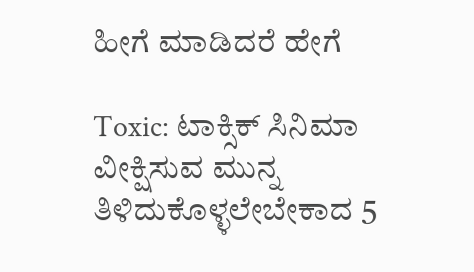ಹೀಗೆ ಮಾಡಿದರೆ ಹೇಗೆ

Toxic: ಟಾಕ್ಸಿಕ್ ಸಿನಿಮಾ ವೀಕ್ಷಿಸುವ ಮುನ್ನ ತಿಳಿದುಕೊಳ್ಳಲೇಬೇಕಾದ 5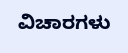ವಿಚಾರಗಳು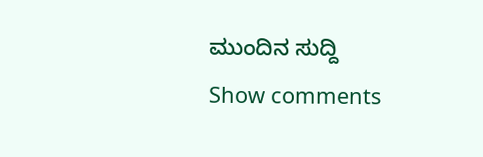ಮುಂದಿನ ಸುದ್ದಿ
Show comments